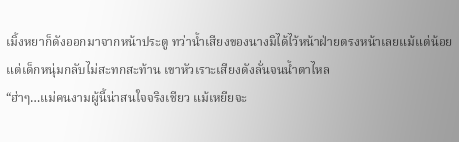เมิ้งหยาก็ดังออกมาจากหน้าประตู ทว่าน้ำเสียงของนางมิได้ไว้หน้าฝ่ายตรงหน้าเลยแม้แต่น้อย
แต่เด็กหนุ่มกลับไม่สะทกสะท้าน เขาหัวเราะเสียงดังลั่นจนน้ำตาไหล
“ฮ่าๆ…แม่คนงามผู้นี้น่าสนใจจริงเชียว แม้เหยียจะ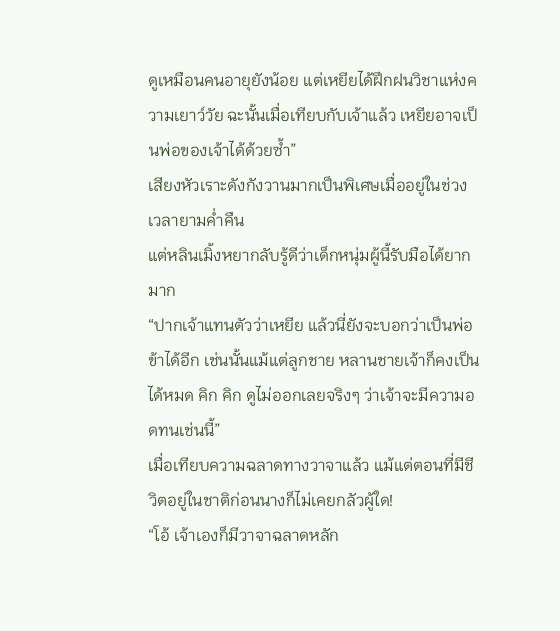ดูเหมือนคนอายุยังน้อย แต่เหยียได้ฝึกฝนวิชาแห่งความเยาว์วัย ฉะนั้นเมื่อเทียบกับเจ้าแล้ว เหยียอาจเป็นพ่อของเจ้าได้ด้วยซ้ำ”
เสียงหัวเราะดังกังวานมากเป็นพิเศษเมื่ออยู่ในช่วงเวลายามค่ำคืน
แต่หลินเมิ้งหยากลับรู้ดีว่าเด็กหนุ่มผู้นี้รับมือได้ยากมาก
“ปากเจ้าแทนตัวว่าเหยีย แล้วนี่ยังจะบอกว่าเป็นพ่อข้าได้อีก เช่นนั้นแม้แต่ลูกชาย หลานชายเจ้าก็คงเป็นได้หมด คิก คิก ดูไม่ออกเลยจริงๆ ว่าเจ้าจะมีความอดทนเช่นนี้”
เมื่อเทียบความฉลาดทางวาจาแล้ว แม้แต่ตอนที่มีชีวิตอยู่ในชาติก่อนนางก็ไม่เคยกลัวผู้ใด!
“โอ้ เจ้าเองก็มีวาจาฉลาดหลัก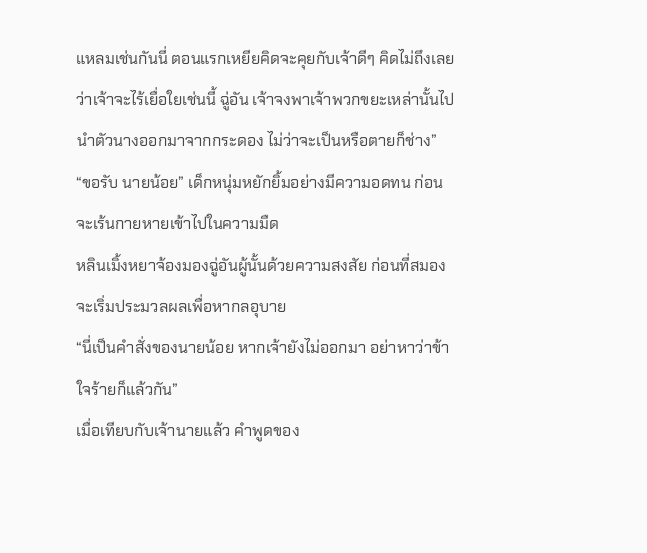แหลมเช่นกันนี่ ตอนแรกเหยียคิดจะคุยกับเจ้าดีๆ คิดไม่ถึงเลยว่าเจ้าจะไร้เยื่อใยเช่นนี้ ฉู่อัน เจ้าจงพาเจ้าพวกขยะเหล่านั้นไปนำตัวนางออกมาจากกระดอง ไม่ว่าจะเป็นหรือตายก็ช่าง”
“ขอรับ นายน้อย” เด็กหนุ่มหยักยิ้มอย่างมีความอดทน ก่อนจะเร้นกายหายเข้าไปในความมืด
หลินเมิ้งหยาจ้องมองฉู่อันผู้นั้นด้วยความสงสัย ก่อนที่สมองจะเริ่มประมวลผลเพื่อหากลอุบาย
“นี่เป็นคำสั่งของนายน้อย หากเจ้ายังไม่ออกมา อย่าหาว่าข้าใจร้ายก็แล้วกัน”
เมื่อเทียบกับเจ้านายแล้ว คำพูดของ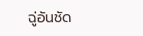ฉู่อันชัด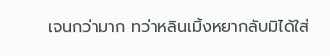เจนกว่ามาก ทว่าหลินเมิ้งหยากลับมิได้ใส่